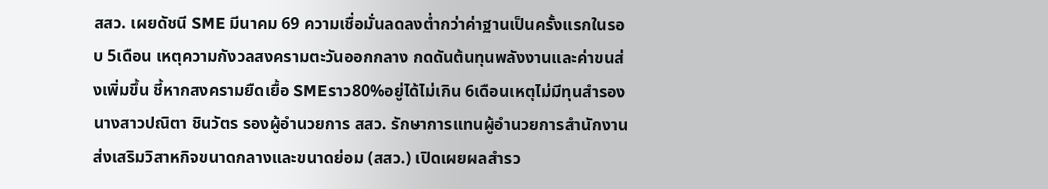สสว. เผยดัชนี SME มีนาคม 69 ความเชื่อมั่นลดลงต่ำกว่าค่าฐานเป็นครั้งแรกในรอบ 5เดือน เหตุความกังวลสงครามตะวันออกกลาง กดดันต้นทุนพลังงานและค่าขนส่งเพิ่มขึ้น ชี้หากสงครามยืดเยื้อ SMEราว80%อยู่ได้ไม่เกิน 6เดือนเหตุไม่มีทุนสำรอง
นางสาวปณิตา ชินวัตร รองผู้อำนวยการ สสว. รักษาการแทนผู้อำนวยการสำนักงานส่งเสริมวิสาหกิจขนาดกลางและขนาดย่อม (สสว.) เปิดเผยผลสำรว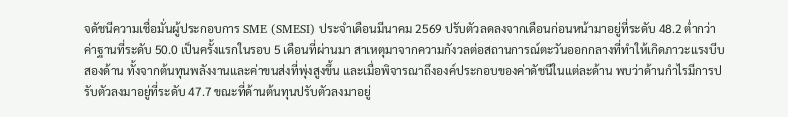จดัชนีความเชื่อมั่นผู้ประกอบการ SME (SMESI) ประจำเดือนมีนาคม 2569 ปรับตัวลดลงจากเดือนก่อนหน้ามาอยู่ที่ระดับ 48.2 ต่ำกว่าค่าฐานที่ระดับ 50.0 เป็นครั้งแรกในรอบ 5 เดือนที่ผ่านมา สาเหตุมาจากความกังวลต่อสถานการณ์ตะวันออกกลางที่ทำให้เกิดภาวะแรงบีบสองด้าน ทั้งจากต้นทุนพลังงานและค่าขนส่งที่พุ่งสูงขึ้น และเมื่อพิจารณาถึงองค์ประกอบของค่าดัชนีในแต่ละด้าน พบว่าด้านกำไรมีการปรับตัวลงมาอยู่ที่ระดับ 47.7 ขณะที่ด้านต้นทุนปรับตัวลงมาอยู่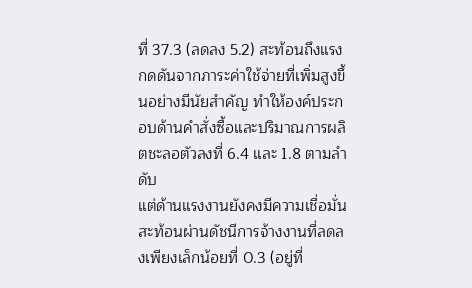ที่ 37.3 (ลดลง 5.2) สะท้อนถึงแรงกดดันจากภาระค่าใช้จ่ายที่เพิ่มสูงขึ้นอย่างมีนัยสำคัญ ทำให้องค์ประกอบด้านคำสั่งซื้อและปริมาณการผลิตชะลอตัวลงที่ 6.4 และ 1.8 ตามลำดับ
แต่ด้านแรงงานยังคงมีความเชื่อมั่นสะท้อนผ่านดัชนีการจ้างงานที่ลดลงเพียงเล็กน้อยที่ 0.3 (อยู่ที่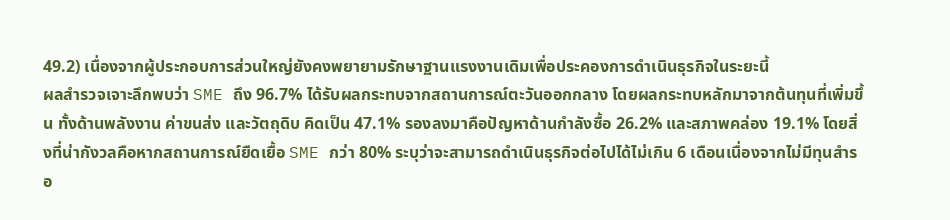49.2) เนื่องจากผู้ประกอบการส่วนใหญ่ยังคงพยายามรักษาฐานแรงงานเดิมเพื่อประคองการดำเนินธุรกิจในระยะนี้
ผลสำรวจเจาะลึกพบว่า SME ถึง 96.7% ได้รับผลกระทบจากสถานการณ์ตะวันออกกลาง โดยผลกระทบหลักมาจากต้นทุนที่เพิ่มขึ้น ทั้งด้านพลังงาน ค่าขนส่ง และวัตถุดิบ คิดเป็น 47.1% รองลงมาคือปัญหาด้านกำลังซื้อ 26.2% และสภาพคล่อง 19.1% โดยสิ่งที่น่ากังวลคือหากสถานการณ์ยืดเยื้อ SME กว่า 80% ระบุว่าจะสามารถดำเนินธุรกิจต่อไปได้ไม่เกิน 6 เดือนเนื่องจากไม่มีทุนสำรอ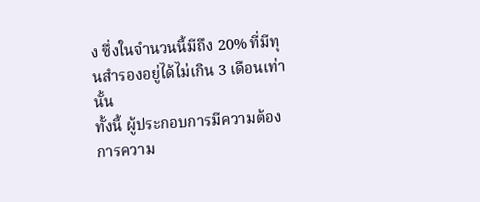ง ซึ่งในจำนวนนี้มีถึง 20% ที่มีทุนสำรองอยู่ได้ไม่เกิน 3 เดือนเท่านั้น
ทั้งนี้ ผู้ประกอบการมีความต้องการความ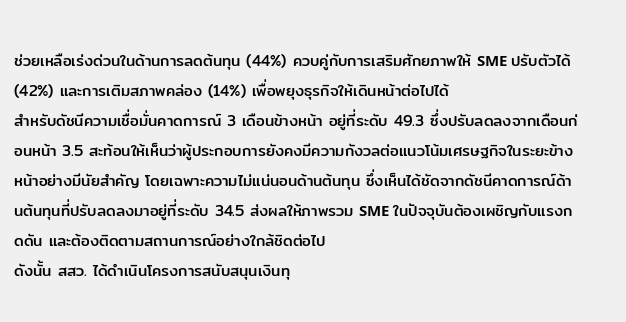ช่วยเหลือเร่งด่วนในด้านการลดต้นทุน (44%) ควบคู่กับการเสริมศักยภาพให้ SME ปรับตัวได้ (42%) และการเติมสภาพคล่อง (14%) เพื่อพยุงธุรกิจให้เดินหน้าต่อไปได้
สำหรับดัชนีความเชื่อมั่นคาดการณ์ 3 เดือนข้างหน้า อยู่ที่ระดับ 49.3 ซึ่งปรับลดลงจากเดือนก่อนหน้า 3.5 สะท้อนให้เห็นว่าผู้ประกอบการยังคงมีความกังวลต่อแนวโน้มเศรษฐกิจในระยะข้างหน้าอย่างมีนัยสำคัญ โดยเฉพาะความไม่แน่นอนด้านต้นทุน ซึ่งเห็นได้ชัดจากดัชนีคาดการณ์ด้านต้นทุนที่ปรับลดลงมาอยู่ที่ระดับ 34.5 ส่งผลให้ภาพรวม SME ในปัจจุบันต้องเผชิญกับแรงกดดัน และต้องติดตามสถานการณ์อย่างใกล้ชิดต่อไป
ดังนั้น สสว. ได้ดำเนินโครงการสนับสนุนเงินทุ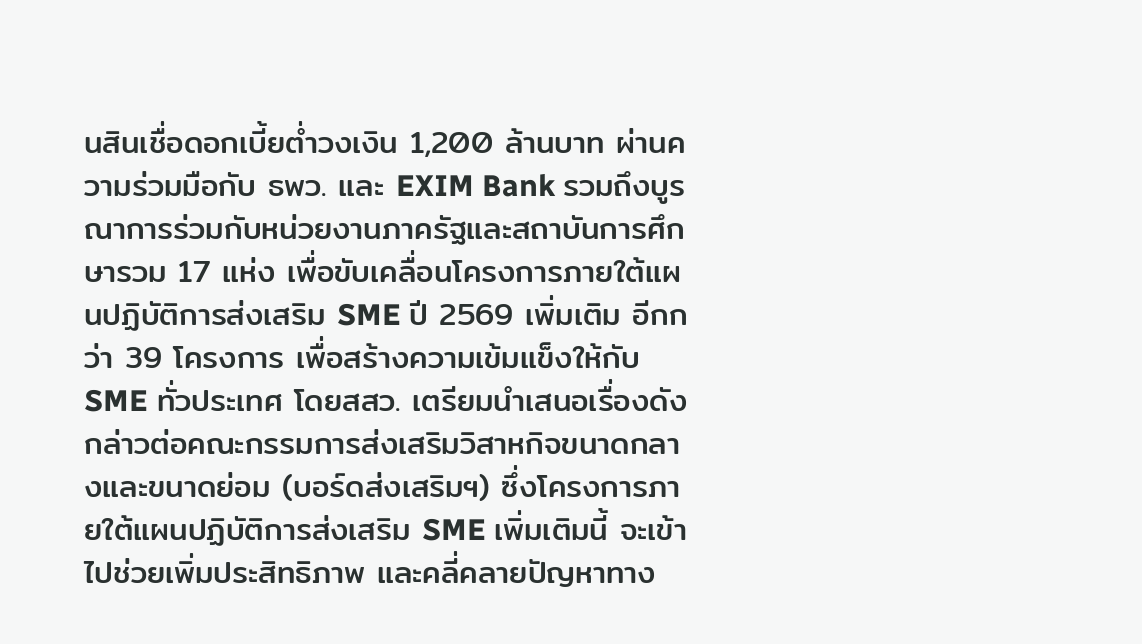นสินเชื่อดอกเบี้ยต่ำวงเงิน 1,200 ล้านบาท ผ่านความร่วมมือกับ ธพว. และ EXIM Bank รวมถึงบูรณาการร่วมกับหน่วยงานภาครัฐและสถาบันการศึกษารวม 17 แห่ง เพื่อขับเคลื่อนโครงการภายใต้แผนปฏิบัติการส่งเสริม SME ปี 2569 เพิ่มเติม อีกกว่า 39 โครงการ เพื่อสร้างความเข้มแข็งให้กับ SME ทั่วประเทศ โดยสสว. เตรียมนำเสนอเรื่องดังกล่าวต่อคณะกรรมการส่งเสริมวิสาหกิจขนาดกลางและขนาดย่อม (บอร์ดส่งเสริมฯ) ซึ่งโครงการภายใต้แผนปฏิบัติการส่งเสริม SME เพิ่มเติมนี้ จะเข้าไปช่วยเพิ่มประสิทธิภาพ และคลี่คลายปัญหาทาง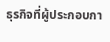ธุรกิจที่ผู้ประกอบกา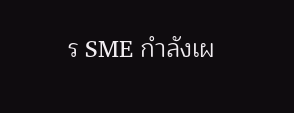ร SME กำลังเผ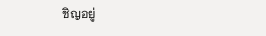ชิญอยู่